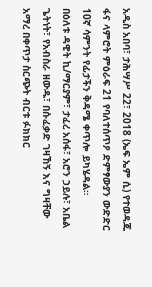አዲስ አበባ፣ ታሕሣሥ 22፣ 2018 (ኤፍ ኤም ሲ) የተወዳጁ ፋና ላምሮት ምዕራፍ 21 የባለተሰጥዖ ድምፃውያን ውድድር 10ኛ ሳምንት የፊታችን ቅዳሜ ቀጥሎ ይካሄዳል።
በዕለቱ ዳዊት ኪ/ማርያም፣ ታፈረ አሰፋ፣ አሮን ኃይሉ፣ አቤል ጌትነት፣ የአብስራ ዘውዱ፣ በሱፈቃድ ገዛኸኝ እና ግዛቸው አማረ በቀጥታ ስርጭት ብርቱ ፉክክር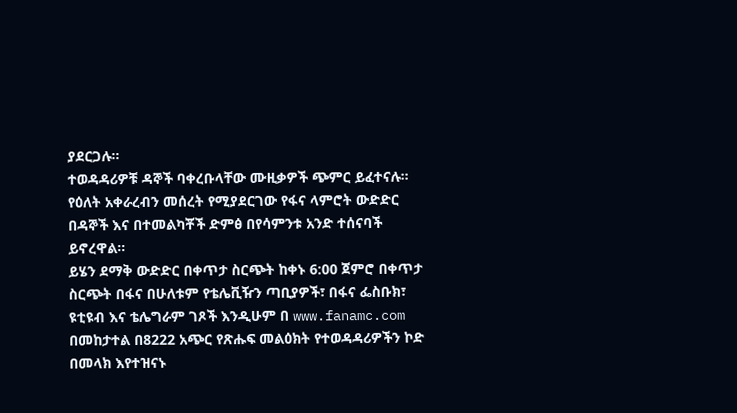ያደርጋሉ።
ተወዳዳሪዎቹ ዳኞች ባቀረቡላቸው ሙዚቃዎች ጭምር ይፈተናሉ።
የዕለት አቀራረብን መሰረት የሚያደርገው የፋና ላምሮት ውድድር በዳኞች እና በተመልካቾች ድምፅ በየሳምንቱ አንድ ተሰናባች ይኖረዋል።
ይሄን ደማቅ ውድድር በቀጥታ ስርጭት ከቀኑ 6:00 ጀምሮ በቀጥታ ስርጭት በፋና በሁለቱም የቴሌቪዥን ጣቢያዎች፣ በፋና ፌስቡክ፣ ዩቲዩብ እና ቴሌግራም ገጾች እንዲሁም በ www.fanamc.com በመከታተል በ8222 አጭር የጽሑፍ መልዕክት የተወዳዳሪዎችን ኮድ በመላክ እየተዝናኑ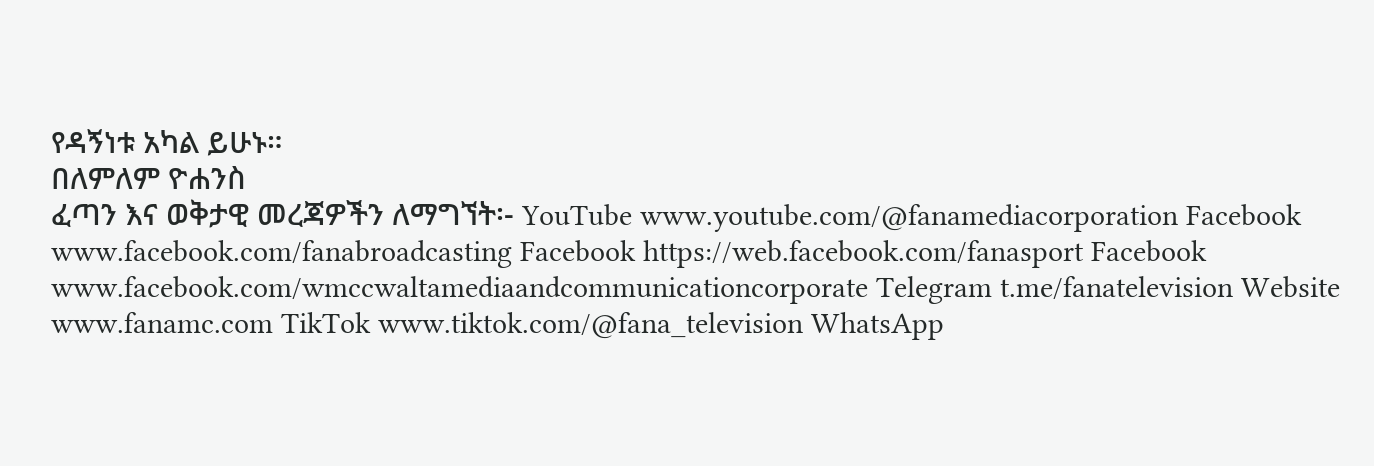የዳኝነቱ አካል ይሁኑ።
በለምለም ዮሐንስ
ፈጣን እና ወቅታዊ መረጃዎችን ለማግኘት፡- YouTube www.youtube.com/@fanamediacorporation Facebook www.facebook.com/fanabroadcasting Facebook https://web.facebook.com/fanasport Facebook www.facebook.com/wmccwaltamediaandcommunicationcorporate Telegram t.me/fanatelevision Website www.fanamc.com TikTok www.tiktok.com/@fana_television WhatsApp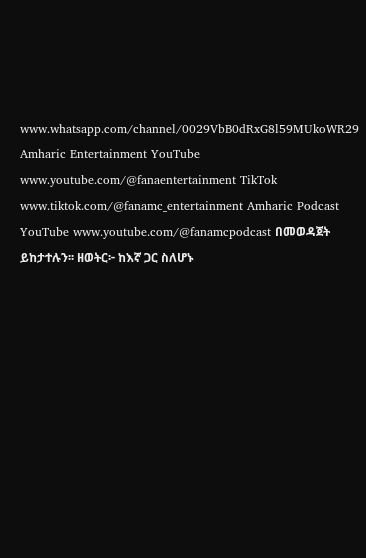www.whatsapp.com/channel/0029VbB0dRxG8l59MUkoWR29 Amharic Entertainment YouTube www.youtube.com/@fanaentertainment TikTok www.tiktok.com/@fanamc_entertainment Amharic Podcast YouTube www.youtube.com/@fanamcpodcast በመወዳጀት ይከታተሉን፡፡ ዘወትር፦ ከእኛ ጋር ስለሆኑ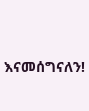እናመሰግናለን!